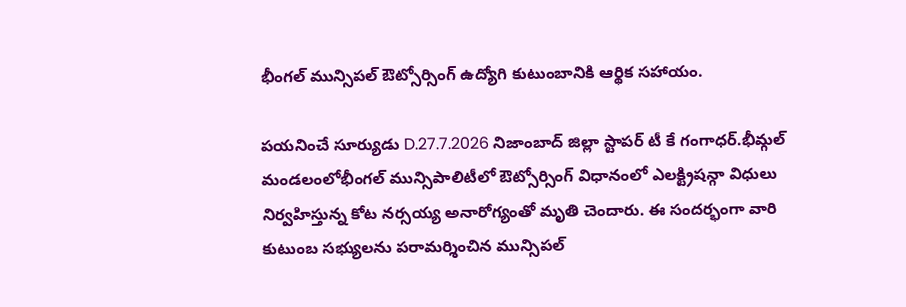భీంగల్ మున్సిపల్ ఔట్సోర్సింగ్ ఉద్యోగి కుటుంబానికి ఆర్థిక సహాయం.

పయనించే సూర్యుడు D.27.7.2026 నిజాంబాద్ జిల్లా స్టాపర్ టీ కే గంగాధర్.భీమ్గల్ మండలంలోభీంగల్ మున్సిపాలిటీలో ఔట్సోర్సింగ్ విధానంలో ఎలక్ట్రిషన్గా విధులు నిర్వహిస్తున్న కోట నర్సయ్య అనారోగ్యంతో మృతి చెందారు. ఈ సందర్భంగా వారి కుటుంబ సభ్యులను పరామర్శించిన మున్సిపల్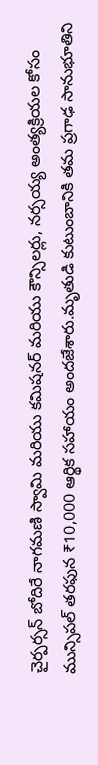చైర్పర్సన్ బోదిరే నాగమణి స్వామి మరియు కమిషనర్ మరియు కౌన్సిలర్లు, నర్సయ్య అంత్యక్రియల కోసం మున్సిపల్ తరఫున ₹10,000 ఆర్థిక సహాయం అందజేశారు.మృతుడి కుటుంబానికి తమ ప్రగాఢ సానుభూతిని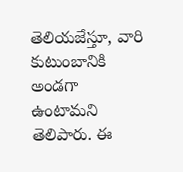తెలియజేస్తూ, వారి కుటుంబానికి అండగా ఉంటామని తెలిపారు. ఈ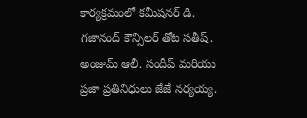కార్యక్రమంలో కమీషనర్ డి. గజానంద్ కౌన్సిలర్ తోట సతీష్. అంజుమ్ ఆలీ. సందీప్ మరియు ప్రజా ప్రతినిధులు జేజే నర్యయ్య.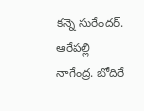కన్నె సురేందర్. ఆరేపల్లి నాగేంద్ర. బోదిరే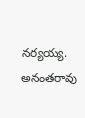నర్యయ్య. అనంతరావు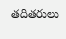తదితరులు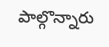పాల్గొన్నారు